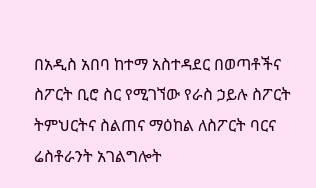በአዲስ አበባ ከተማ አስተዳደር በወጣቶችና ስፖርት ቢሮ ስር የሚገኘው የራስ ኃይሉ ስፖርት ትምህርትና ስልጠና ማዕከል ለስፖርት ባርና ሬስቶራንት አገልግሎት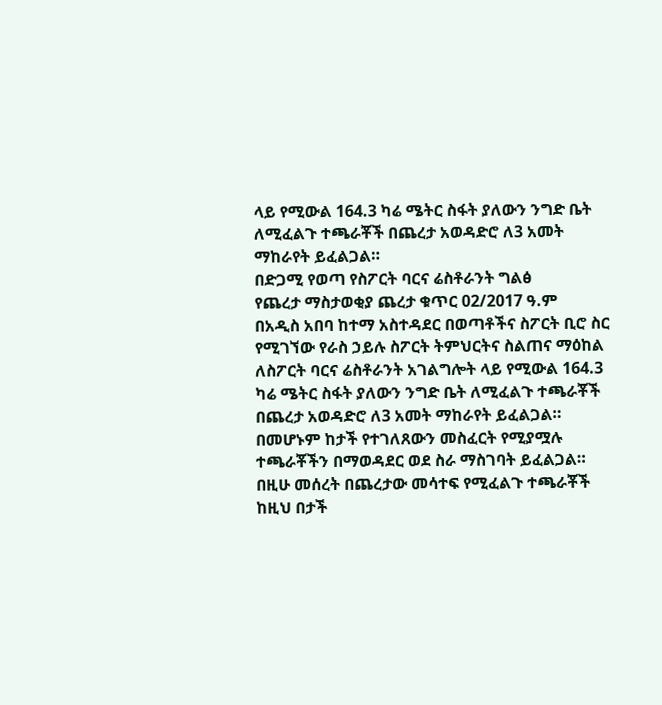ላይ የሚውል 164.3 ካሬ ሜትር ስፋት ያለውን ንግድ ቤት ለሚፈልጉ ተጫራቾች በጨረታ አወዳድሮ ለ3 አመት ማከራየት ይፈልጋል።
በድጋሚ የወጣ የስፖርት ባርና ሬስቶራንት ግልፅ
የጨረታ ማስታወቂያ ጨረታ ቁጥር 02/2017 ዓ.ም
በአዲስ አበባ ከተማ አስተዳደር በወጣቶችና ስፖርት ቢሮ ስር የሚገኘው የራስ ኃይሉ ስፖርት ትምህርትና ስልጠና ማዕከል ለስፖርት ባርና ሬስቶራንት አገልግሎት ላይ የሚውል 164.3 ካሬ ሜትር ስፋት ያለውን ንግድ ቤት ለሚፈልጉ ተጫራቾች በጨረታ አወዳድሮ ለ3 አመት ማከራየት ይፈልጋል። በመሆኑም ከታች የተገለጸውን መስፈርት የሚያሟሉ ተጫራቾችን በማወዳደር ወደ ስራ ማስገባት ይፈልጋል።
በዚሁ መሰረት በጨረታው መሳተፍ የሚፈልጉ ተጫራቾች ከዚህ በታች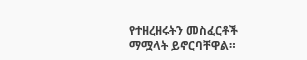የተዘረዘሩትን መስፈርቶች ማሟላት ይኖርባቸዋል።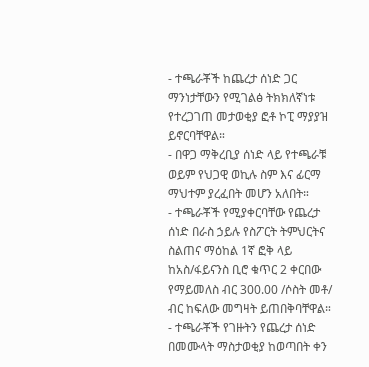- ተጫራቾች ከጨረታ ሰነድ ጋር ማንነታቸውን የሚገልፅ ትክክለኛነቱ የተረጋገጠ መታወቂያ ፎቶ ኮፒ ማያያዝ ይኖርባቸዋል።
- በዋጋ ማቅረቢያ ሰነድ ላይ የተጫራቹ ወይም የህጋዊ ወኪሉ ስም እና ፊርማ ማህተም ያረፈበት መሆን አለበት።
- ተጫራቾች የሚያቀርባቸው የጨረታ ሰነድ በራስ ኃይሉ የስፖርት ትምህርትና ስልጠና ማዕከል 1ኛ ፎቅ ላይ ከአስ/ፋይናንስ ቢሮ ቁጥር 2 ቀርበው የማይመለስ ብር 300.00 /ሶስት መቶ/ ብር ከፍለው መግዛት ይጠበቅባቸዋል።
- ተጫራቾች የገዙትን የጨረታ ሰነድ በመሙላት ማስታወቂያ ከወጣበት ቀን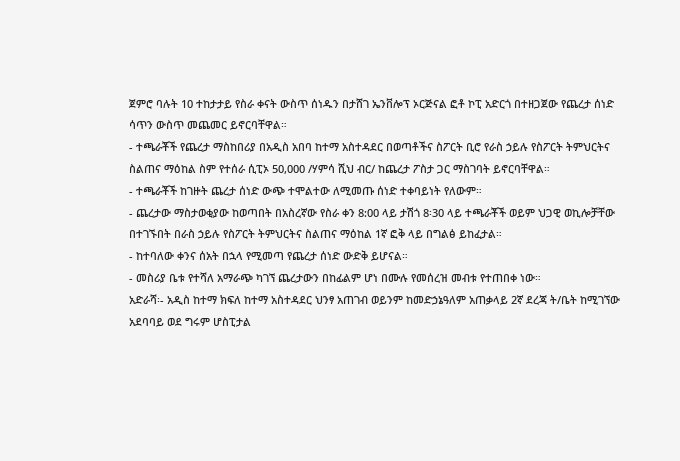ጀምሮ ባሉት 10 ተከታታይ የስራ ቀናት ውስጥ ሰነዱን በታሸገ ኤንቨሎፕ ኦርጅናል ፎቶ ኮፒ አድርጎ በተዘጋጀው የጨረታ ሰነድ ሳጥን ውስጥ መጨመር ይኖርባቸዋል።
- ተጫራቾች የጨረታ ማስከበሪያ በአዲስ አበባ ከተማ አስተዳደር በወጣቶችና ስፖርት ቢሮ የራስ ኃይሉ የስፖርት ትምህርትና ስልጠና ማዕከል ስም የተሰራ ሲፒኦ 50,000 /ሃምሳ ሺህ ብር/ ከጨረታ ፖስታ ጋር ማስገባት ይኖርባቸዋል።
- ተጫራቾች ከገዙት ጨረታ ሰነድ ውጭ ተሞልተው ለሚመጡ ሰነድ ተቀባይነት የለውም።
- ጨረታው ማስታወቂያው ከወጣበት በአስረኛው የስራ ቀን 8:00 ላይ ታሽጎ 8፡30 ላይ ተጫራቾች ወይም ህጋዊ ወኪሎቻቸው በተገኙበት በራስ ኃይሉ የስፖርት ትምህርትና ስልጠና ማዕከል 1ኛ ፎቅ ላይ በግልፅ ይከፈታል።
- ከተባለው ቀንና ሰአት በኋላ የሚመጣ የጨረታ ሰነድ ውድቅ ይሆናል።
- መስሪያ ቤቱ የተሻለ አማራጭ ካገኘ ጨረታውን በከፊልም ሆነ በሙሉ የመሰረዝ መብቱ የተጠበቀ ነው።
አድራሻ፡- አዲስ ከተማ ክፍለ ከተማ አስተዳደር ህንፃ አጠገብ ወይንም ከመድኃኔዓለም አጠቃላይ 2ኛ ደረጃ ት/ቤት ከሚገኘው አደባባይ ወደ ግሩም ሆስፒታል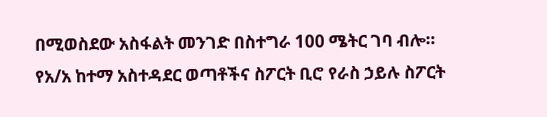በሚወስደው አስፋልት መንገድ በስተግራ 100 ሜትር ገባ ብሎ።
የአ/አ ከተማ አስተዳደር ወጣቶችና ስፖርት ቢሮ የራስ ኃይሉ ስፖርት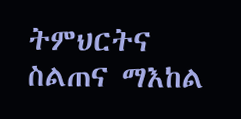ትምህርትና ስልጠና ማእከል